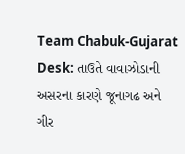Team Chabuk-Gujarat Desk: તાઉતે વાવાઝોડાની અસરના કારણે જૂનાગઢ અને ગીર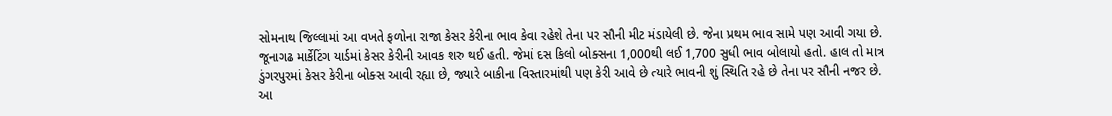સોમનાથ જિલ્લામાં આ વખતે ફળોના રાજા કેસર કેરીના ભાવ કેવા રહેશે તેના પર સૌની મીટ મંડાયેલી છે. જેના પ્રથમ ભાવ સામે પણ આવી ગયા છે. જૂનાગઢ માર્કેટિંગ યાર્ડમાં કેસર કેરીની આવક શરુ થઈ હતી. જેમાં દસ કિલો બોક્સના 1,000થી લઈ 1,700 સુધી ભાવ બોલાયો હતો. હાલ તો માત્ર ડુંગરપુરમાં કેસર કેરીના બોક્સ આવી રહ્યા છે, જ્યારે બાકીના વિસ્તારમાંથી પણ કેરી આવે છે ત્યારે ભાવની શું સ્થિતિ રહે છે તેના પર સૌની નજર છે. આ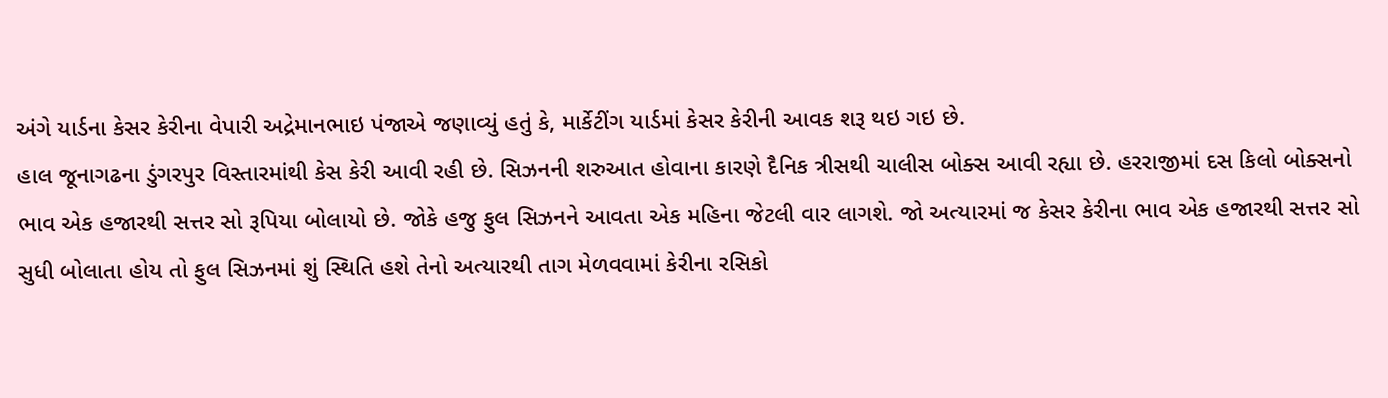અંગે યાર્ડના કેસર કેરીના વેપારી અદ્રેમાનભાઇ પંજાએ જણાવ્યું હતું કે, માર્કેટીંગ યાર્ડમાં કેસર કેરીની આવક શરૂ થઇ ગઇ છે.
હાલ જૂનાગઢના ડુંગરપુર વિસ્તારમાંથી કેસ કેરી આવી રહી છે. સિઝનની શરુઆત હોવાના કારણે દૈનિક ત્રીસથી ચાલીસ બોક્સ આવી રહ્યા છે. હરરાજીમાં દસ કિલો બોક્સનો ભાવ એક હજારથી સત્તર સો રૂપિયા બોલાયો છે. જોકે હજુ ફુલ સિઝનને આવતા એક મહિના જેટલી વાર લાગશે. જો અત્યારમાં જ કેસર કેરીના ભાવ એક હજારથી સત્તર સો સુધી બોલાતા હોય તો ફુલ સિઝનમાં શું સ્થિતિ હશે તેનો અત્યારથી તાગ મેળવવામાં કેરીના રસિકો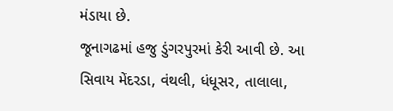મંડાયા છે.
જૂનાગઢમાં હજુ ડુંગરપુરમાં કેરી આવી છે. આ સિવાય મેંદરડા, વંથલી, ધંધૂસર, તાલાલા,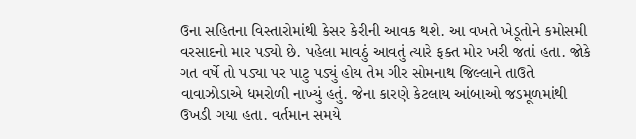ઉના સહિતના વિસ્તારોમાંથી કેસર કેરીની આવક થશે. આ વખતે ખેડૂતોને કમોસમી વરસાદનો માર પડ્યો છે. પહેલા માવઠું આવતું ત્યારે ફક્ત મોર ખરી જતાં હતા. જોકે ગત વર્ષે તો પડ્યા પર પાટુ પડ્યું હોય તેમ ગીર સોમનાથ જિલ્લાને તાઉતે વાવાઝોડાએ ધમરોળી નાખ્યું હતું. જેના કારણે કેટલાય આંબાઓ જડમૂળમાંથી ઉખડી ગયા હતા. વર્તમાન સમયે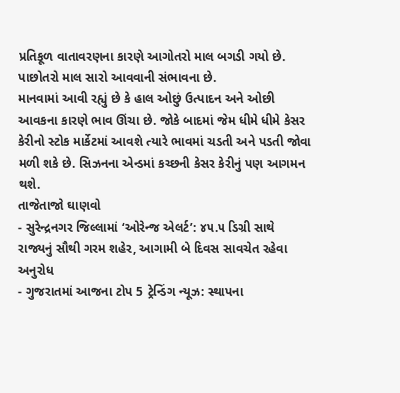પ્રતિકૂળ વાતાવરણના કારણે આગોતરો માલ બગડી ગયો છે. પાછોતરો માલ સારો આવવાની સંભાવના છે.
માનવામાં આવી રહ્યું છે કે હાલ ઓછું ઉત્પાદન અને ઓછી આવકના કારણે ભાવ ઊંચા છે. જોકે બાદમાં જેમ ધીમે ધીમે કેસર કેરીનો સ્ટોક માર્કેટમાં આવશે ત્યારે ભાવમાં ચડતી અને પડતી જોવા મળી શકે છે. સિઝનના એન્ડમાં કચ્છની કેસર કેરીનું પણ આગમન થશે.
તાજેતાજો ઘાણવો
- સુરેન્દ્રનગર જિલ્લામાં ‘ઓરેન્જ એલર્ટ’: ૪૫.૫ ડિગ્રી સાથે રાજ્યનું સૌથી ગરમ શહેર, આગામી બે દિવસ સાવચેત રહેવા અનુરોધ
- ગુજરાતમાં આજના ટોપ 5 ટ્રેન્ડિંગ ન્યૂઝ: સ્થાપના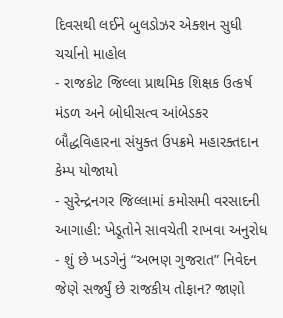દિવસથી લઈને બુલડોઝર એક્શન સુધી ચર્ચાનો માહોલ
- રાજકોટ જિલ્લા પ્રાથમિક શિક્ષક ઉત્કર્ષ મંડળ અને બોધીસત્વ આંબેડકર બૌદ્ધવિહારના સંયુક્ત ઉપક્રમે મહારક્તદાન કેમ્પ યોજાયો
- સુરેન્દ્રનગર જિલ્લામાં કમોસમી વરસાદની આગાહી: ખેડૂતોને સાવચેતી રાખવા અનુરોધ
- શું છે ખડગેનું “અભણ ગુજરાત” નિવેદન જેણે સર્જ્યું છે રાજકીય તોફાન? જાણો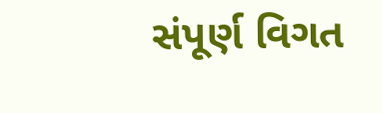સંપૂર્ણ વિગત